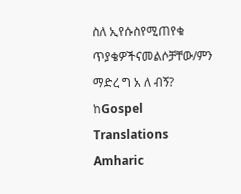ስለ ኢየሱስየሚጠየቁ ጥያቄዎችናመልሶቻቸው/ምን ማድረ ግ አ ለ ብኝ?
ከGospel Translations Amharic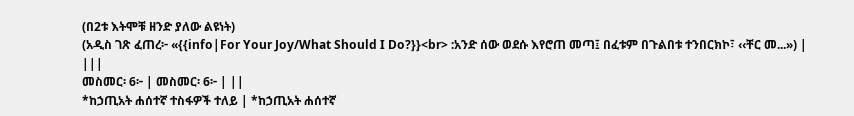(በ2ቱ እትሞቹ ዘንድ ያለው ልዩነት)
(አዲስ ገጽ ፈጠረ፦ «{{info|For Your Joy/What Should I Do?}}<br> :አንድ ሰው ወደሱ እየሮጠ መጣ፤ በፈቱም በጉልበቱ ተንበርክኮ፣ ‹‹ቸር መ...») |
|||
መስመር፡ 6፦ | መስመር፡ 6፦ | ||
*ከኃጢአት ሐሰተኛ ተስፋዎች ተለይ | *ከኃጢአት ሐሰተኛ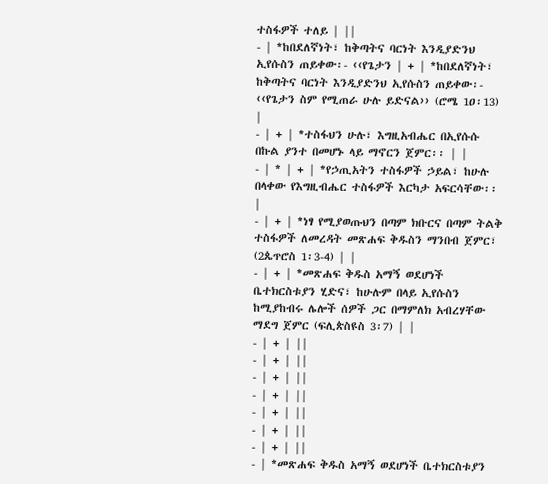ተስፋዎች ተለይ | ||
- | *ከበደለኛነት፣ ከቅጣትና ባርነት እንዲያድንህ ኢየሱስን ጠይቀው፡- ‹‹የጌታን | + | *ከበደለኛነት፣ ከቅጣትና ባርነት እንዲያድንህ ኢየሱስን ጠይቀው፡- ‹‹የጌታን ስም የሚጠራ ሁሉ ይድናል›› (ሮሜ 1ዐ፡13) |
- | + | *ተስፋህን ሁሉ፣ እግዚአብሔር በኢየሱሱ በኩል ያንተ በመሆኑ ላይ ማኖርን ጀምር፡፡ | |
- | * | + | *የኃጢአትን ተስፋዎች ኃይል፣ ከሁሉ በላቀው የእግዚብሔር ተስፋዎች እርካታ አፍርሳቸው፡፡ |
- | + | *ነፃ የሚያወጡህን በጣም ክቡርና በጣም ትልቅ ተስፋዎች ለመረዳት መጽሐፍ ቅዱስን ማንበብ ጀምር፣ (2ጴጥሮስ 1፡3-4) | |
- | + | *መጽሐፍ ቅዱስ አማኝ ወደሆነች ቤተክርስቱያን ሂድና፣ ከሁሉም በላይ ኢየሱስን ከሚያከብሩ ሌሎች ሰዎች ጋር በማምለክ አብረሃቸው ማደግ ጀምር (ፍሊጵስዩስ 3፡7) | |
- | + | ||
- | + | ||
- | + | ||
- | + | ||
- | + | ||
- | + | ||
- | + | ||
- | *መጽሐፍ ቅዱስ አማኝ ወደሆነች ቤተክርስቱያን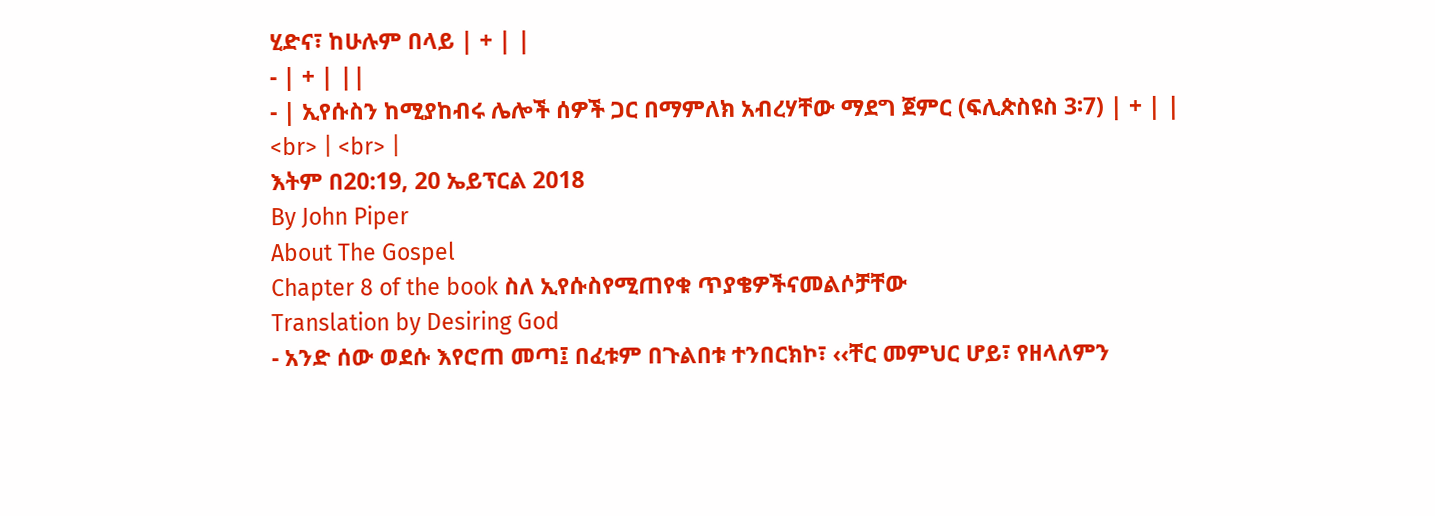ሂድና፣ ከሁሉም በላይ | + | |
- | + | ||
- | ኢየሱስን ከሚያከብሩ ሌሎች ሰዎች ጋር በማምለክ አብረሃቸው ማደግ ጀምር (ፍሊጵስዩስ 3፡7) | + | |
<br> | <br> |
እትም በ20:19, 20 ኤይፕርል 2018
By John Piper
About The Gospel
Chapter 8 of the book ስለ ኢየሱስየሚጠየቁ ጥያቄዎችናመልሶቻቸው
Translation by Desiring God
- አንድ ሰው ወደሱ እየሮጠ መጣ፤ በፈቱም በጉልበቱ ተንበርክኮ፣ ‹‹ቸር መምህር ሆይ፣ የዘላለምን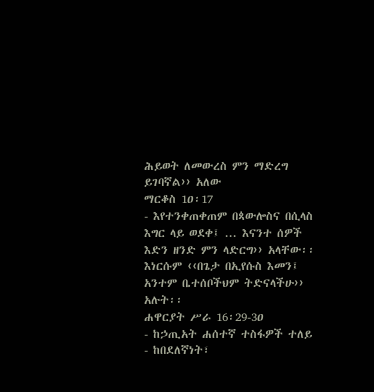ሕይወት ለመውረስ ምን ማድረግ ይገባኛል›› አለው
ማርቆስ 1ዐ፡17
- እየተንቀጠቀጠም በጳውሎስና በሲላስ እግር ላይ ወደቀ፤ ... እናንተ ሰዎች እድን ዘንድ ምን ላድርግ›› አላቸው፡፡ እነርሱም ‹‹በጌታ በኢየሱስ እመን፤ አንተም ቤተሰቦችህም ትድናላችሁ›› አሉት፡፡
ሐዋርያት ሥራ 16፡29-3ዐ
- ከኃጢአት ሐሰተኛ ተስፋዎች ተለይ
- ከበደለኛነት፣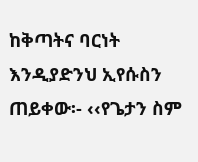ከቅጣትና ባርነት እንዲያድንህ ኢየሱስን ጠይቀው፡- ‹‹የጌታን ስም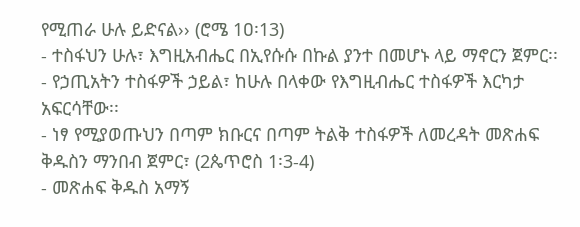የሚጠራ ሁሉ ይድናል›› (ሮሜ 1ዐ፡13)
- ተስፋህን ሁሉ፣ እግዚአብሔር በኢየሱሱ በኩል ያንተ በመሆኑ ላይ ማኖርን ጀምር፡፡
- የኃጢአትን ተስፋዎች ኃይል፣ ከሁሉ በላቀው የእግዚብሔር ተስፋዎች እርካታ አፍርሳቸው፡፡
- ነፃ የሚያወጡህን በጣም ክቡርና በጣም ትልቅ ተስፋዎች ለመረዳት መጽሐፍ ቅዱስን ማንበብ ጀምር፣ (2ጴጥሮስ 1፡3-4)
- መጽሐፍ ቅዱስ አማኝ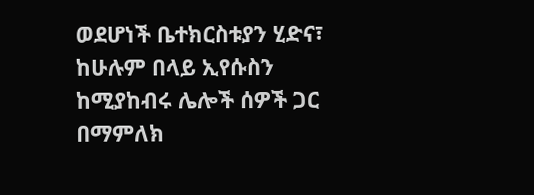ወደሆነች ቤተክርስቱያን ሂድና፣ ከሁሉም በላይ ኢየሱስን ከሚያከብሩ ሌሎች ሰዎች ጋር በማምለክ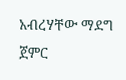አብረሃቸው ማደግ ጀምር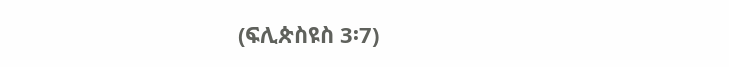(ፍሊጵስዩስ 3፡7)